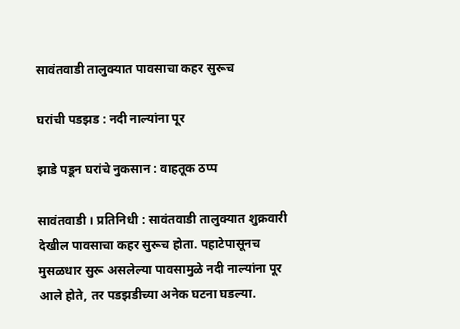सावंतवाडी तालुक्यात पावसाचा कहर सुरूच

घरांची पडझड : नदी नाल्यांना पूर

झाडे पडून घरांचे नुकसान : वाहतूक ठप्प

सावंतवाडी । प्रतिनिधी : सावंतवाडी तालुक्यात शुक्रवारी देखील पावसाचा कहर सुरूच होता. पहाटेपासूनच मुसळधार सुरू असलेल्या पावसामुळे नदी नाल्यांना पूर आले होते, तर पडझडीच्या अनेक घटना घडल्या.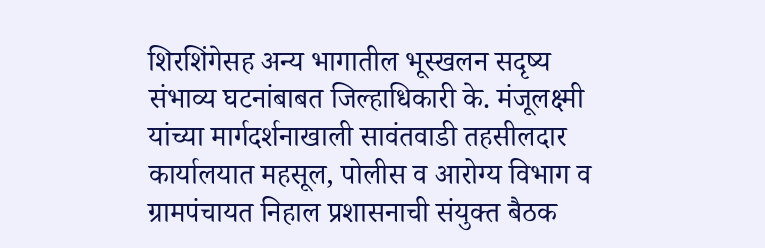शिरशिंगेसह अन्य भागातील भूस्खलन सदृष्य संभाव्य घटनांबाबत जिल्हाधिकारी के. मंजूलक्ष्मी यांच्या मार्गदर्शनाखाली सावंतवाडी तहसीलदार कार्यालयात महसूल, पोलीस व आरोग्य विभाग व ग्रामपंचायत निहाल प्रशासनाची संयुक्त बैठक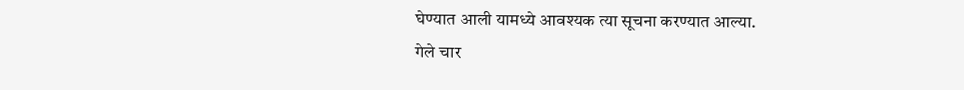घेण्यात आली यामध्ये आवश्यक त्या सूचना करण्यात आल्या.
गेले चार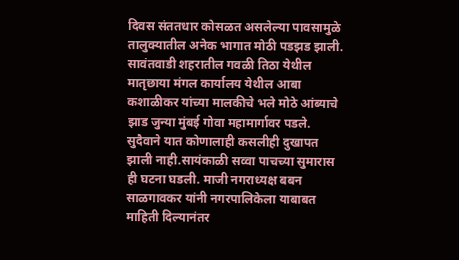दिवस संततधार कोसळत असलेल्या पावसामुळे तालुक्यातील अनेक भागात मोठी पडझड झाली. सावंतवाडी शहरातील गवळी तिठा येथील मातृछाया मंगल कार्यालय येथील आबा कशाळीकर यांच्या मालकीचे भले मोठे आंब्याचे झाड जुन्या मुंबई गोवा महामार्गावर पडले. सुदैवाने यात कोणालाही कसलीही दुखापत झाली नाही.सायंकाळी सव्वा पाचच्या सुमारास ही घटना घडली. माजी नगराध्यक्ष बबन साळगावकर यांनी नगरपालिकेला याबाबत माहिती दिल्यानंतर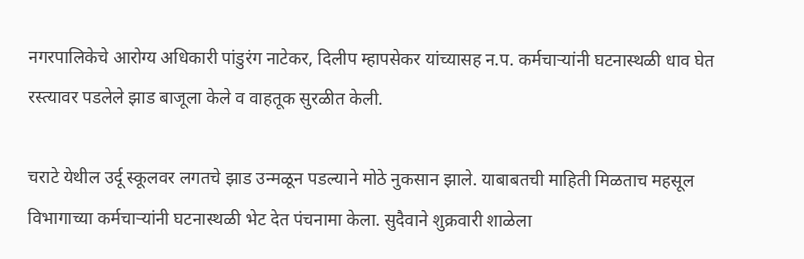नगरपालिकेचे आरोग्य अधिकारी पांडुरंग नाटेकर, दिलीप म्हापसेकर यांच्यासह न.प. कर्मचाऱ्यांनी घटनास्थळी धाव घेत रस्त्यावर पडलेले झाड बाजूला केले व वाहतूक सुरळीत केली.

चराटे येथील उर्दू स्कूलवर लगतचे झाड उन्मळून पडल्याने मोठे नुकसान झाले. याबाबतची माहिती मिळताच महसूल विभागाच्या कर्मचाऱ्यांनी घटनास्थळी भेट देत पंचनामा केला. सुदैवाने शुक्रवारी शाळेला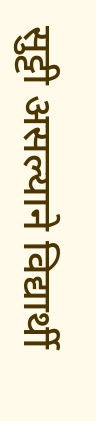सुट्टी असल्याने विद्यार्थी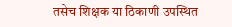तसेच शिक्षक या ठिकाणी उपस्थित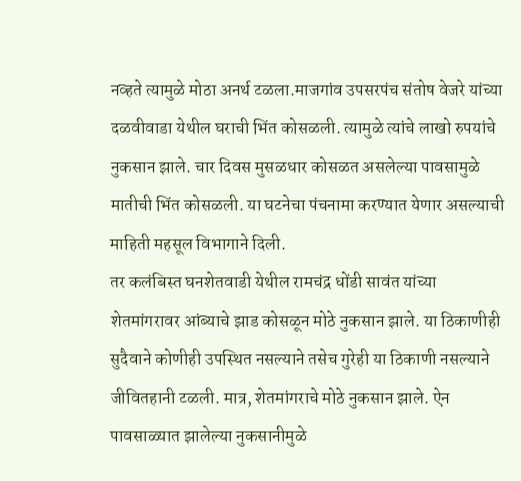नव्हते त्यामुळे मोठा अनर्थ टळला.माजगांव उपसरपंच संतोष वेजरे यांच्या दळवीवाडा येथील घराची भिंत कोसळली. त्यामुळे त्यांचे लाखो रुपयांचे नुकसान झाले. चार दिवस मुसळधार कोसळत असलेल्या पावसामुळे मातीची भिंत कोसळली. या घटनेचा पंचनामा करण्यात येणार असल्याची माहिती महसूल विभागाने दिली.
तर कलंबिस्त घनशेतवाडी येथील रामचंद्र धोंडी सावंत यांच्या शेतमांगरावर आंब्याचे झाड कोसळून मोठे नुकसान झाले. या ठिकाणीही सुदैवाने कोणीही उपस्थित नसल्याने तसेच गुरेही या ठिकाणी नसल्याने जीवितहानी टळली. मात्र, शेतमांगराचे मोठे नुकसान झाले. ऐन पावसाळ्यात झालेल्या नुकसानीमुळे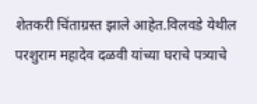शेतकरी चिंताग्रस्त झाले आहेत.विलवडे येथील परशुराम महादेव दळवी यांच्या घराचे पत्र्याचे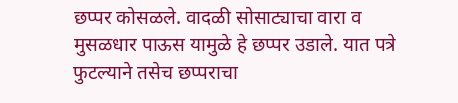छप्पर कोसळले. वादळी सोसाट्याचा वारा व मुसळधार पाऊस यामुळे हे छप्पर उडाले. यात पत्रे फुटल्याने तसेच छप्पराचा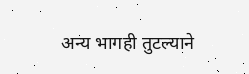अन्य भागही तुटल्याने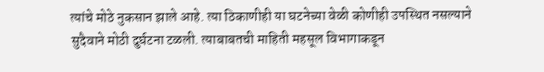त्यांचे मोठे नुकसान झाले आहे. त्या ठिकाणीही या घटनेच्या वेळी कोणीही उपस्थित नसल्याने सुदैवाने मोठी दुर्घटना टळली. त्याबाबतची माहिती महसूल विभागाकडून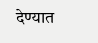देण्यात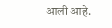आली आहे.